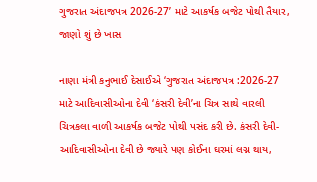ગુજરાત અંદાજપત્ર 2026-27’ માટે આકર્ષક બજેટ પોથી તૈયાર, જાણો શું છે ખાસ

નાણા‌ મંત્રી કનુભાઈ દેસાઈએ ‘ગુજરાત અંદાજપત્ર :2026-27 માટે આદિવાસીઓના દેવી ‘કંસરી દેવી’ના ચિત્ર સાથે વારલી ચિત્રકલા વાળી આકર્ષક બજેટ પોથી પસંદ કરી છે. કંસરી દેવી- આદિવાસીઓના દેવી છે જ્યારે પણ કોઈના ઘરમાં લગ્ન થાય,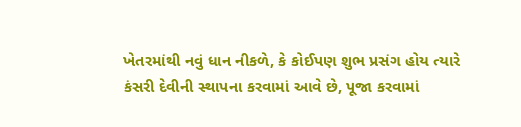ખેતરમાંથી નવું ધાન નીકળે, કે કોઈપણ શુભ પ્રસંગ હોય ત્યારે કંસરી દેવીની સ્થાપના કરવામાં આવે છે, પૂજા કરવામાં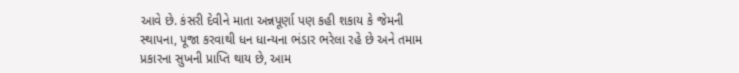આવે છે. કંસરી દેવીને માતા અન્નપૂર્ણા પણ કહી શકાય કે જેમની સ્થાપના, પૂજા કરવાથી ધન ધાન્યના ભંડાર ભરેલા રહે છે અને તમામ પ્રકારના સુખની પ્રાપ્તિ થાય છે, આમ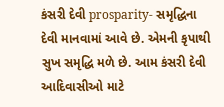કંસરી દેવી prosparity- સમૃદ્ધિના દેવી માનવામાં આવે છે. એમની કૃપાથી સુખ સમૃદ્ધિ મળે છે. આમ કંસરી દેવી આદિવાસીઓ માટે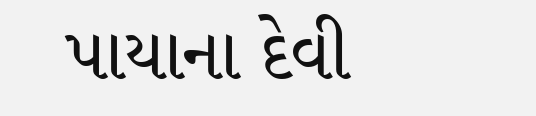પાયાના દેવી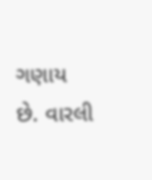ગણાય છે. વારલી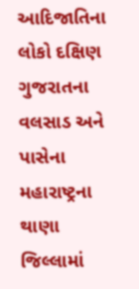આદિજાતિના લોકો દક્ષિણ ગુજરાતના વલસાડ અને પાસેના મહારાષ્ટ્રના થાણા જિલ્લામાં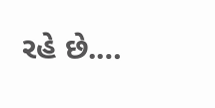રહે છે.…